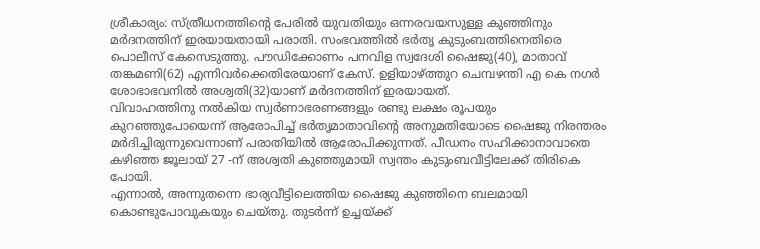ശ്രീകാര്യം: സ്ത്രീധനത്തിന്റെ പേരിൽ യുവതിയും ഒന്നരവയസുള്ള കുഞ്ഞിനും മർദനത്തിന് ഇരയായതായി പരാതി. സംഭവത്തിൽ ഭർതൃ കുടുംബത്തിനെതിരെ പൊലീസ് കേസെടുത്തു. പൗഡിക്കോണം പനവിള സ്വദേശി ഷൈജു(40), മാതാവ് തങ്കമണി(62) എന്നിവർക്കെതിരേയാണ് കേസ്. ഉളിയാഴ്ത്തുറ ചെമ്പഴന്തി എ കെ നഗർ ശോഭാഭവനിൽ അശ്വതി(32)യാണ് മർദനത്തിന് ഇരയായത്.
വിവാഹത്തിനു നൽകിയ സ്വർണാഭരണങ്ങളും രണ്ടു ലക്ഷം രൂപയും കുറഞ്ഞുപോയെന്ന് ആരോപിച്ച് ഭർതൃമാതാവിന്റെ അനുമതിയോടെ ഷൈജു നിരന്തരം മർദിച്ചിരുന്നുവെന്നാണ് പരാതിയിൽ ആരോപിക്കുന്നത്. പീഡനം സഹിക്കാനാവാതെ കഴിഞ്ഞ ജൂലായ് 27 -ന് അശ്വതി കുഞ്ഞുമായി സ്വന്തം കുടുംബവീട്ടിലേക്ക് തിരികെ പോയി.
എന്നാൽ, അന്നുതന്നെ ഭാര്യവീട്ടിലെത്തിയ ഷൈജു കുഞ്ഞിനെ ബലമായി കൊണ്ടുപോവുകയും ചെയ്തു. തുടർന്ന് ഉച്ചയ്ക്ക്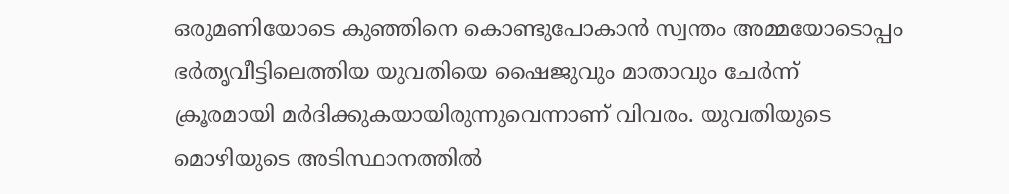ഒരുമണിയോടെ കുഞ്ഞിനെ കൊണ്ടുപോകാൻ സ്വന്തം അമ്മയോടൊപ്പം ഭർതൃവീട്ടിലെത്തിയ യുവതിയെ ഷൈജുവും മാതാവും ചേർന്ന് ക്രൂരമായി മർദിക്കുകയായിരുന്നുവെന്നാണ് വിവരം. യുവതിയുടെ മൊഴിയുടെ അടിസ്ഥാനത്തിൽ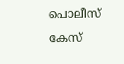പൊലീസ് കേസ്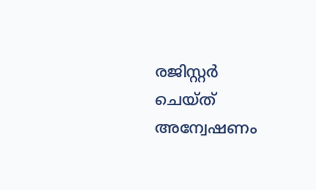രജിസ്റ്റർ ചെയ്ത് അന്വേഷണം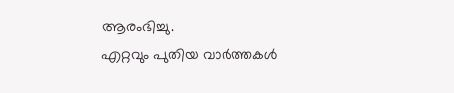ആരംഭിച്ചു.
എറ്റവും പുതിയ വാർത്തകൾ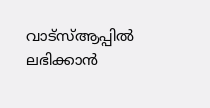വാട്സ്ആപ്പിൽ ലഭിക്കാൻ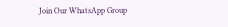Join Our WhatsApp Group